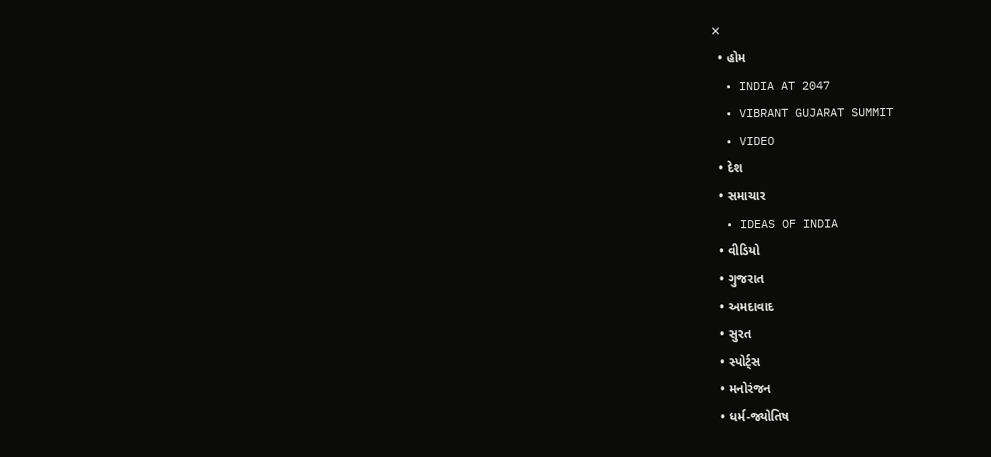✕
  • હોમ
  • INDIA AT 2047
  • VIBRANT GUJARAT SUMMIT
  • VIDEO
  • દેશ
  • સમાચાર
  • IDEAS OF INDIA
  • વીડિયો
  • ગુજરાત
  • અમદાવાદ
  • સુરત
  • સ્પોર્ટ્સ
  • મનોરંજન
  • ધર્મ-જ્યોતિષ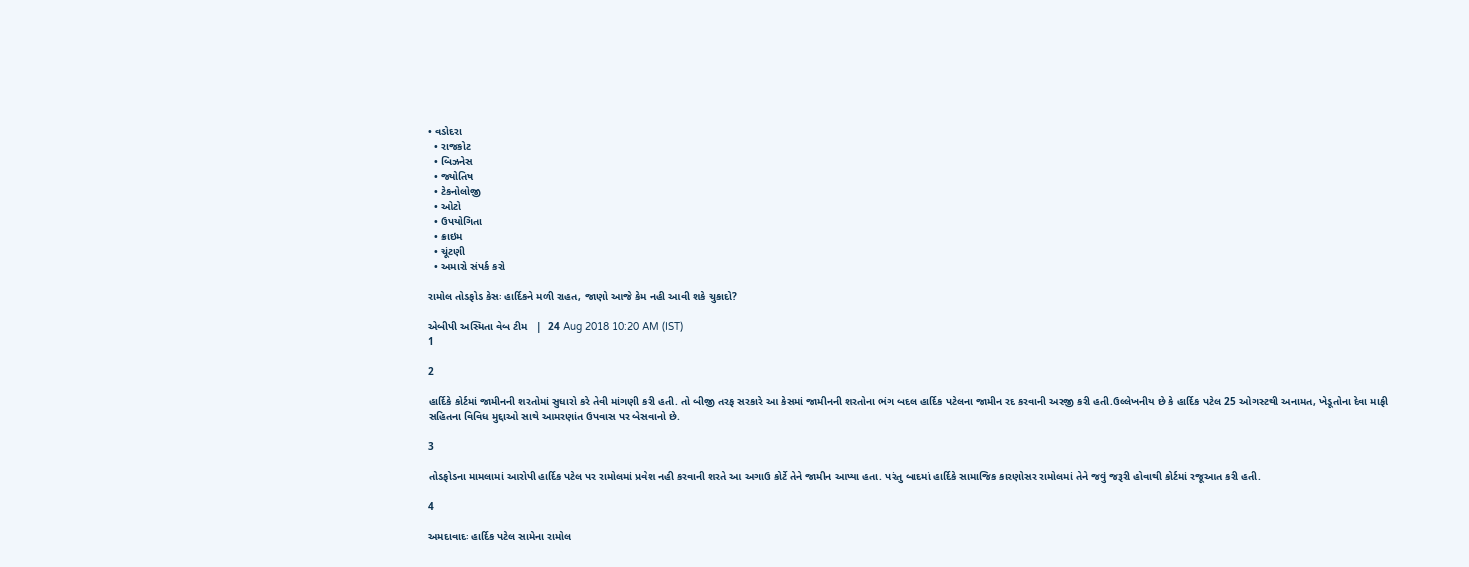• વડોદરા
  • રાજકોટ
  • બિઝનેસ
  • જ્યોતિષ
  • ટેકનોલોજી
  • ઓટો
  • ઉપયોગિતા
  • ક્રાઇમ
  • ચૂંટણી
  • અમારો સંપર્ક કરો

રામોલ તોડફોડ કેસઃ હાર્દિકને મળી રાહત, જાણો આજે કેમ નહી આવી શકે ચુકાદો?

એબીપી અસ્મિતા વેબ ટીમ   |  24 Aug 2018 10:20 AM (IST)
1

2

હાર્દિકે કોર્ટમાં જામીનની શરતોમાં સુધારો કરે તેવી માંગણી કરી હતી. તો બીજી તરફ સરકારે આ કેસમાં જામીનની શરતોના ભંગ બદલ હાર્દિક પટેલના જામીન રદ કરવાની અરજી કરી હતી.ઉલ્લેખનીય છે કે હાર્દિક પટેલ 25 ઓગસ્ટથી અનામત, ખેડૂતોના દેવા માફી સહિતના વિવિધ મુદ્દાઓ સાથે આમરણાંત ઉપવાસ પર બેસવાનો છે.

3

તોડફોડના મામલામાં આરોપી હાર્દિક પટેલ પર રામોલમાં પ્રવેશ નહી કરવાની શરતે આ અગાઉ કોર્ટે તેને જામીન આપ્યા હતા. પરંતુ બાદમાં હાર્દિકે સામાજિક કારણોસર રામોલમાં તેને જવું જરૂરી હોવાથી કોર્ટમાં રજૂઆત કરી હતી.

4

અમદાવાદઃ હાર્દિક પટેલ સામેના રામોલ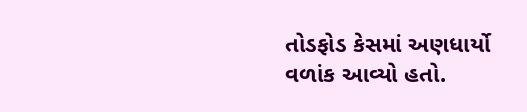તોડફોડ કેસમાં અણધાર્યો વળાંક આવ્યો હતો.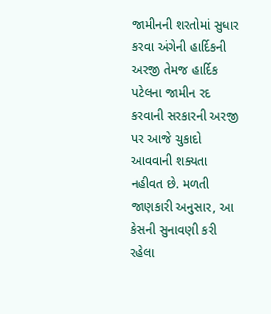જામીનની શરતોમાં સુધાર કરવા અંગેની હાર્દિકની અરજી તેમજ હાર્દિક પટેલના જામીન રદ કરવાની સરકારની અરજી પર આજે ચુકાદો આવવાની શક્યતા નહીવત છે. મળતી જાણકારી અનુસાર, આ કેસની સુનાવણી કરી રહેલા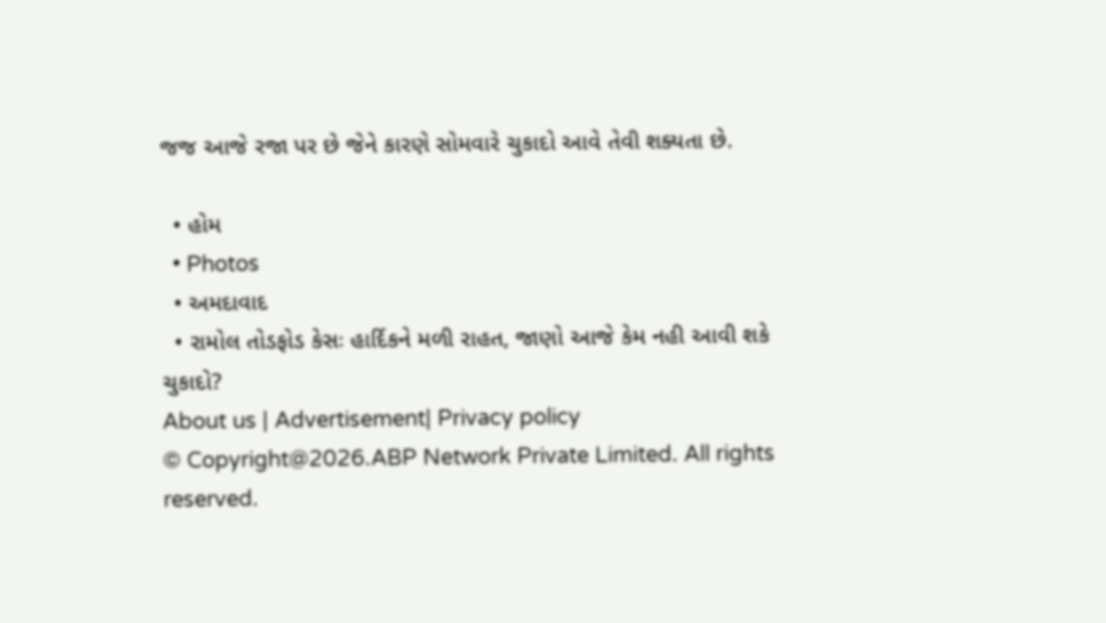જજ આજે રજા પર છે જેને કારણે સોમવારે ચુકાદો આવે તેવી શક્યતા છે.

  • હોમ
  • Photos
  • અમદાવાદ
  • રામોલ તોડફોડ કેસઃ હાર્દિકને મળી રાહત, જાણો આજે કેમ નહી આવી શકે ચુકાદો?
About us | Advertisement| Privacy policy
© Copyright@2026.ABP Network Private Limited. All rights reserved.